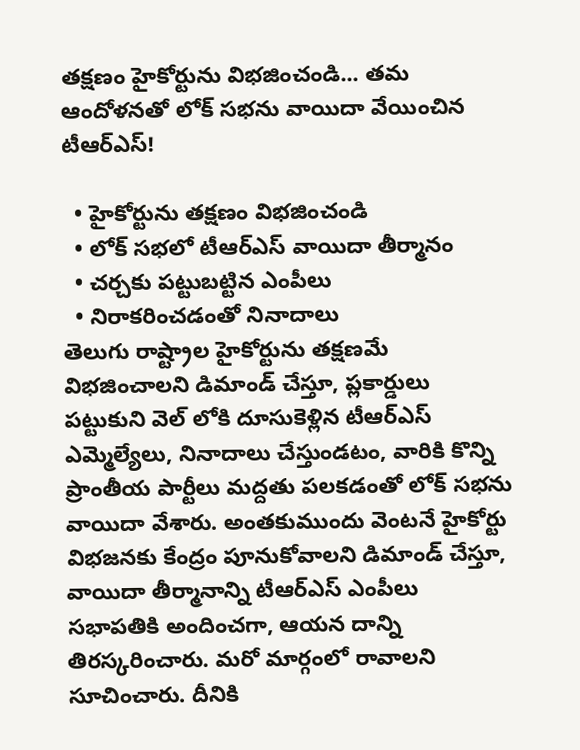తక్షణం హైకోర్టును విభజించండి... తమ ఆందోళనతో లోక్ సభను వాయిదా వేయించిన టీఆర్ఎస్!

  • హైకోర్టును తక్షణం విభజించండి
  • లోక్ సభలో టీఆర్ఎస్ వాయిదా తీర్మానం
  • చర్చకు పట్టుబట్టిన ఎంపీలు
  • నిరాకరించడంతో నినాదాలు
తెలుగు రాష్ట్రాల హైకోర్టును తక్షణమే విభజించాలని డిమాండ్ చేస్తూ, ప్లకార్డులు పట్టుకుని వెల్ లోకి దూసుకెళ్లిన టీఆర్ఎస్ ఎమ్మెల్యేలు, నినాదాలు చేస్తుండటం, వారికి కొన్ని ప్రాంతీయ పార్టీలు మద్దతు పలకడంతో లోక్ సభను వాయిదా వేశారు. అంతకుముందు వెంటనే హైకోర్టు విభజనకు కేంద్రం పూనుకోవాలని డిమాండ్ చేస్తూ, వాయిదా తీర్మానాన్ని టీఆర్ఎస్ ఎంపీలు సభాపతికి అందించగా, ఆయన దాన్ని తిరస్కరించారు. మరో మార్గంలో రావాలని సూచించారు. దీనికి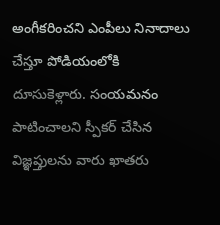అంగీకరించని ఎంపీలు నినాదాలు చేస్తూ పోడియంలోకి దూసుకెళ్లారు. సంయమనం పాటించాలని స్పీకర్ చేసిన విజ్ఞప్తులను వారు ఖాతరు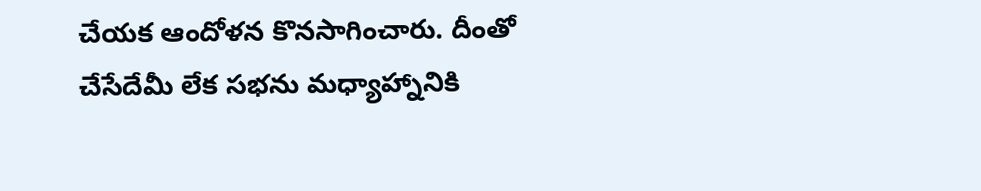చేయక ఆందోళన కొనసాగించారు. దీంతో చేసేదేమీ లేక సభను మధ్యాహ్నానికి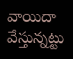వాయిదా వేస్తున్నట్టు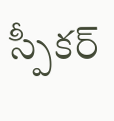స్పీకర్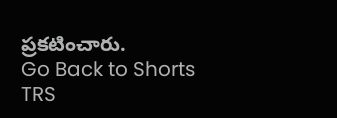ప్రకటించారు.
Go Back to Shorts
TRS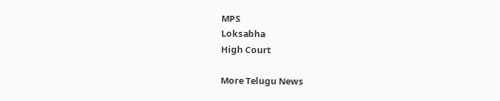MPS
Loksabha
High Court

More Telugu News